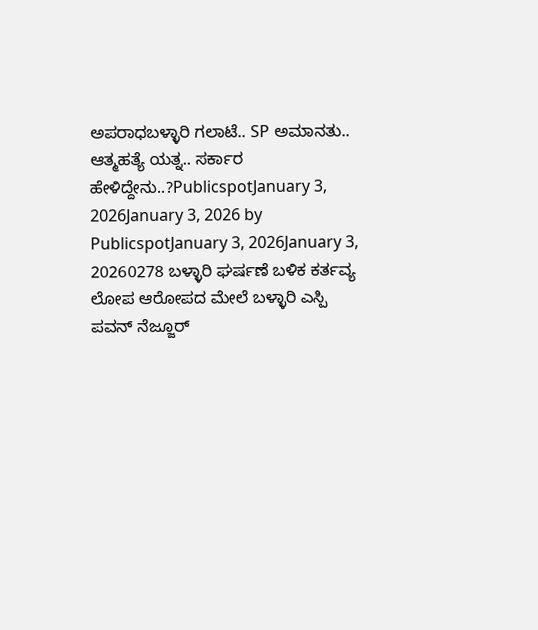ಅಪರಾಧಬಳ್ಳಾರಿ ಗಲಾಟೆ.. SP ಅಮಾನತು.. ಆತ್ಮಹತ್ಯೆ ಯತ್ನ.. ಸರ್ಕಾರ ಹೇಳಿದ್ದೇನು..?PublicspotJanuary 3, 2026January 3, 2026 by PublicspotJanuary 3, 2026January 3, 20260278 ಬಳ್ಳಾರಿ ಘರ್ಷಣೆ ಬಳಿಕ ಕರ್ತವ್ಯ ಲೋಪ ಆರೋಪದ ಮೇಲೆ ಬಳ್ಳಾರಿ ಎಸ್ಪಿ ಪವನ್ ನೆಜ್ಜೂರ್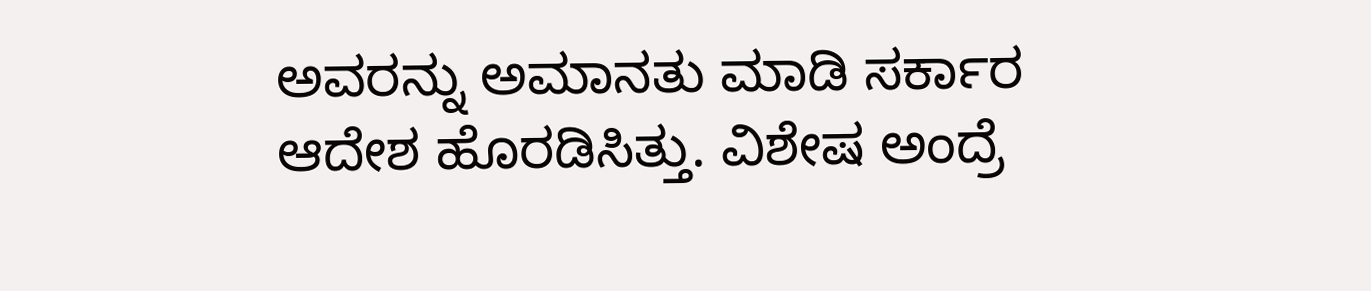ಅವರನ್ನು ಅಮಾನತು ಮಾಡಿ ಸರ್ಕಾರ ಆದೇಶ ಹೊರಡಿಸಿತ್ತು. ವಿಶೇಷ ಅಂದ್ರೆ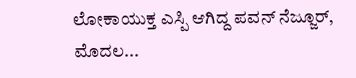ಲೋಕಾಯುಕ್ತ ಎಸ್ಪಿ ಆಗಿದ್ದ ಪವನ್ ನೆಜ್ಜೂರ್, ಮೊದಲ...